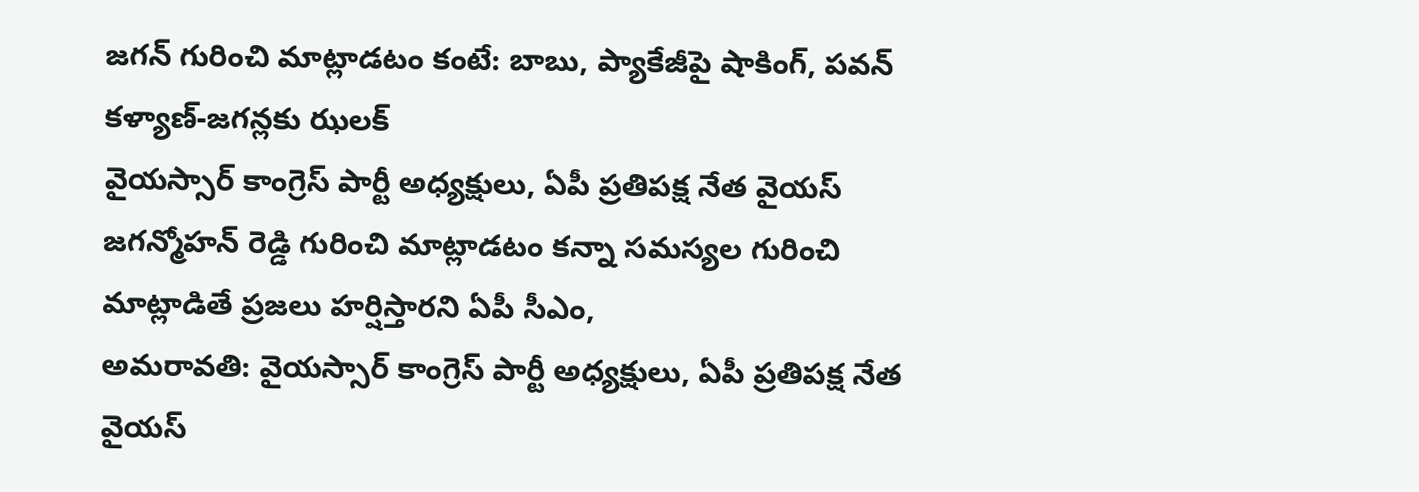జగన్ గురించి మాట్లాడటం కంటే: బాబు, ప్యాకేజీపై షాకింగ్, పవన్ కళ్యాణ్-జగన్లకు ఝలక్
వైయస్సార్ కాంగ్రెస్ పార్టీ అధ్యక్షులు, ఏపీ ప్రతిపక్ష నేత వైయస్ జగన్మోహన్ రెడ్డి గురించి మాట్లాడటం కన్నా సమస్యల గురించి మాట్లాడితే ప్రజలు హర్షిస్తారని ఏపీ సీఎం,
అమరావతి: వైయస్సార్ కాంగ్రెస్ పార్టీ అధ్యక్షులు, ఏపీ ప్రతిపక్ష నేత వైయస్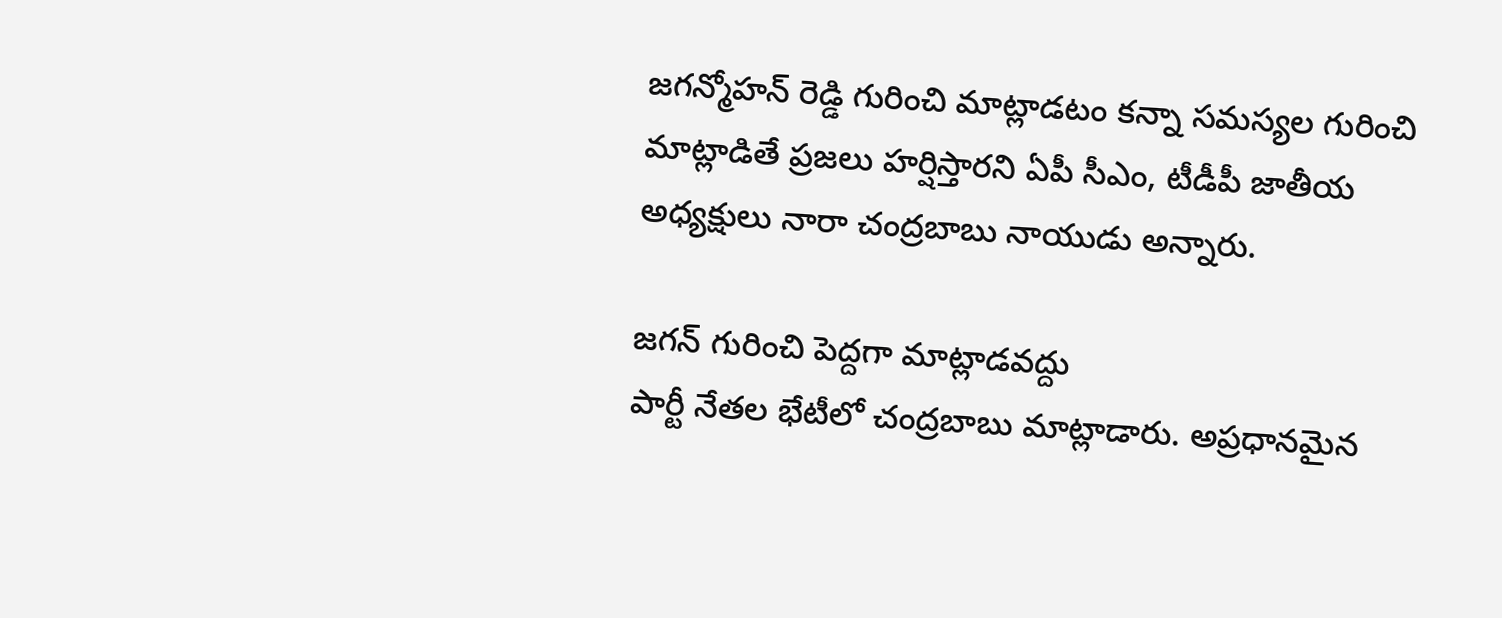జగన్మోహన్ రెడ్డి గురించి మాట్లాడటం కన్నా సమస్యల గురించి మాట్లాడితే ప్రజలు హర్షిస్తారని ఏపీ సీఎం, టీడీపీ జాతీయ అధ్యక్షులు నారా చంద్రబాబు నాయుడు అన్నారు.

జగన్ గురించి పెద్దగా మాట్లాడవద్దు
పార్టీ నేతల భేటీలో చంద్రబాబు మాట్లాడారు. అప్రధానమైన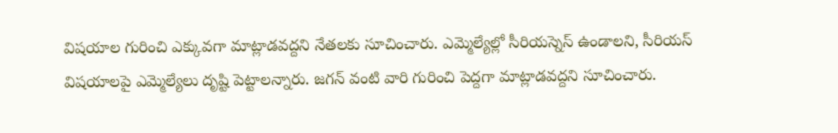విషయాల గురించి ఎక్కువగా మాట్లాడవద్దని నేతలకు సూచించారు. ఎమ్మెల్యేల్లో సీరియస్నెస్ ఉండాలని, సీరియస్ విషయాలపై ఎమ్మెల్యేలు దృష్టి పెట్టాలన్నారు. జగన్ వంటి వారి గురించి పెద్దగా మాట్లాడవద్దని సూచించారు.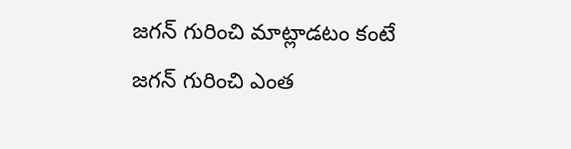జగన్ గురించి మాట్లాడటం కంటే
జగన్ గురించి ఎంత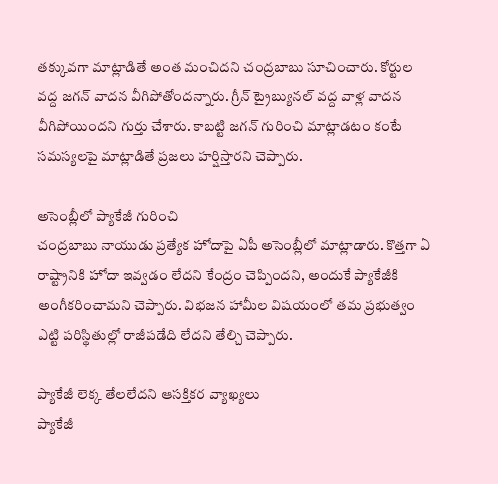తక్కువగా మాట్లాడితే అంత మంచిదని చంద్రబాబు సూచించారు. కోర్టుల వద్ద జగన్ వాదన వీగిపోతోందన్నారు. గ్రీన్ ట్రైబ్యునల్ వద్ద వాళ్ల వాదన వీగిపోయిందని గుర్తు చేశారు. కాబట్టి జగన్ గురించి మాట్లాడటం కంటే సమస్యలపై మాట్లాడితే ప్రజలు హర్షిస్తారని చెప్పారు.

అసెంబ్లీలో ప్యాకేజీ గురించి
చంద్రబాబు నాయుడు ప్రత్యేక హోదాపై ఏపీ అసెంబ్లీలో మాట్లాడారు. కొత్తగా ఏ రాష్ట్రానికి హోదా ఇవ్వడం లేదని కేంద్రం చెప్పిందని, అందుకే ప్యాకేజీకి అంగీకరించామని చెప్పారు. విభజన హామీల విషయంలో తమ ప్రభుత్వం ఎట్టి పరిస్థితుల్లో రాజీపడేది లేదని తేల్చి చెప్పారు.

ప్యాకేజీ లెక్క తేలలేదని ఆసక్తికర వ్యాఖ్యలు
ప్యాకేజీ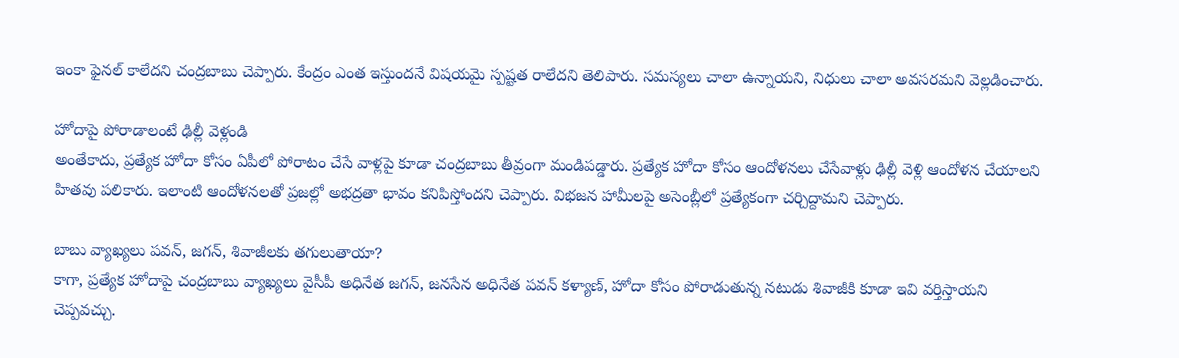ఇంకా ఫైనల్ కాలేదని చంద్రబాబు చెప్పారు. కేంద్రం ఎంత ఇస్తుందనే విషయమై స్పష్టత రాలేదని తెలిపారు. సమస్యలు చాలా ఉన్నాయని, నిధులు చాలా అవసరమని వెల్లడించారు.

హోదాపై పోరాడాలంటే ఢిల్లీ వెళ్లండి
అంతేకాదు, ప్రత్యేక హోదా కోసం ఏపీలో పోరాటం చేసే వాళ్లపై కూడా చంద్రబాబు తీవ్రంగా మండిపడ్డారు. ప్రత్యేక హోదా కోసం ఆందోళనలు చేసేవాళ్లు ఢిల్లీ వెళ్లి ఆందోళన చేయాలని హితవు పలికారు. ఇలాంటి ఆందోళనలతో ప్రజల్లో అభద్రతా భావం కనిపిస్తోందని చెప్పారు. విభజన హామీలపై అసెంబ్లీలో ప్రత్యేకంగా చర్చిద్దామని చెప్పారు.

బాబు వ్యాఖ్యలు పవన్, జగన్, శివాజీలకు తగులుతాయా?
కాగా, ప్రత్యేక హోదాపై చంద్రబాబు వ్యాఖ్యలు వైసీపీ అధినేత జగన్, జనసేన అధినేత పవన్ కళ్యాణ్, హోదా కోసం పోరాడుతున్న నటుడు శివాజీకి కూడా ఇవి వర్తిస్తాయని చెప్పవచ్చు.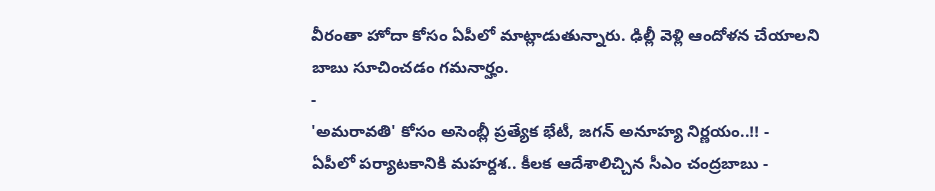వీరంతా హోదా కోసం ఏపీలో మాట్లాడుతున్నారు. ఢిల్లీ వెళ్లి ఆందోళన చేయాలని బాబు సూచించడం గమనార్హం.
-
'అమరావతి' కోసం అసెంబ్లీ ప్రత్యేక భేటీ, జగన్ అనూహ్య నిర్ణయం..!! -
ఏపీలో పర్యాటకానికి మహర్దశ.. కీలక ఆదేశాలిచ్చిన సీఎం చంద్రబాబు -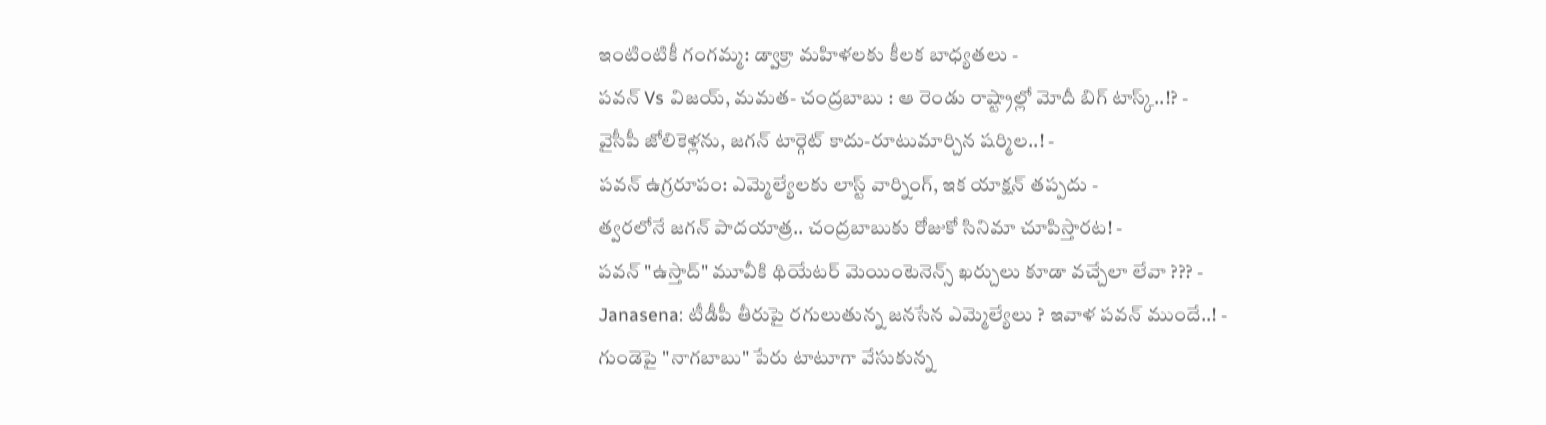ఇంటింటికీ గంగమ్మ: డ్వాక్రా మహిళలకు కీలక బాధ్యతలు -
పవన్ Vs విజయ్, మమత- చంద్రబాబు : ఆ రెండు రాష్ట్రాల్లో మోదీ బిగ్ టాస్క్..!? -
వైసీపీ జోలికెళ్లను, జగన్ టార్గెట్ కాదు-రూటుమార్చిన షర్మిల..! -
పవన్ ఉగ్రరూపం: ఎమ్మెల్యేలకు లాస్ట్ వార్నింగ్, ఇక యాక్షన్ తప్పదు -
త్వరలోనే జగన్ పాదయాత్ర.. చంద్రబాబుకు రోజుకో సినిమా చూపిస్తారట! -
పవన్ "ఉస్తాద్" మూవీకి థియేటర్ మెయింటెనెన్స్ ఖర్చులు కూడా వచ్చేలా లేవా ??? -
Janasena: టీడీపీ తీరుపై రగులుతున్న జనసేన ఎమ్మెల్యేలు ? ఇవాళ పవన్ ముందే..! -
గుండెపై "నాగబాబు" పేరు టాటూగా వేసుకున్న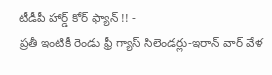టీడీపీ హార్డ్ కోర్ ఫ్యాన్ !! -
ప్రతీ ఇంటికీ రెండు ఫ్రీ గ్యాస్ సిలెండర్లు-ఇరాన్ వార్ వేళ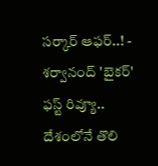సర్కార్ ఆఫర్..! -
శర్వానంద్ 'బైకర్' ఫస్ట్ రివ్యూ.. దేశంలోనే తొలి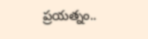ప్రయత్నం..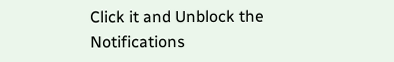Click it and Unblock the Notifications